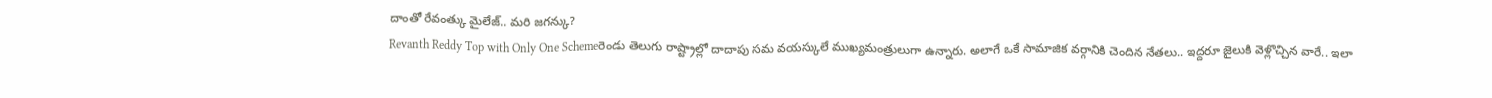దాంతో రేవంత్కు మైలేజ్.. మరి జగన్కు?
Revanth Reddy Top with Only One Schemeరెండు తెలుగు రాష్ట్రాల్లో దాదాపు సమ వయస్కులే ముఖ్యమంత్రులుగా ఉన్నారు. అలాగే ఒకే సామాజిక వర్గానికి చెందిన నేతలు.. ఇద్దరూ జైలుకి వెళ్లొచ్చిన వారే.. ఇలా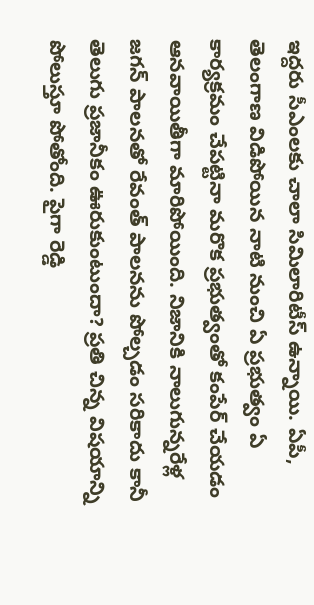ఇద్దరు సీఎంలకు చాలా సిమిలారిటీస్ ఉన్నాయి. ఏపీ, తెలంగాణ విడిపోయిన నాటి నుంచి ఏ ప్రభుత్వం ఏ కార్యక్రమం చేపట్టినా మరొక ప్రభుత్వంతో కంపేర్ చేయడం ఆనవాయితీగా మారిపోయింది. నిజానికి నాలుగున్నరేళ్ల జగన్ పాలనతో రేవంత్ పాలనను పోల్చడం సరికాదు కానీ తెలుగు ప్రజానీకం ఊరుకుంటుందా? ప్రతి చిన్న విషయాన్ని పోలుస్తూ పోతోంది. పైగా రెడ్డి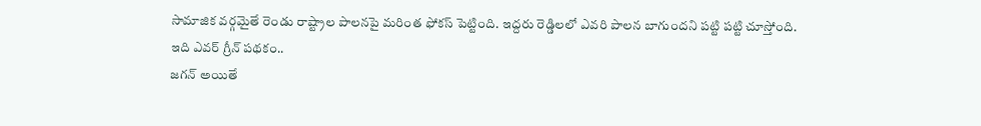సామాజిక వర్గమైతే రెండు రాష్ట్రాల పాలనపై మరింత ఫోకస్ పెట్టింది. ఇద్దరు రెడ్డిలలో ఎవరి పాలన బాగుందని పట్టి పట్టి చూస్తోంది.
ఇది ఎవర్ గ్రీన్ పథకం..
జగన్ అయితే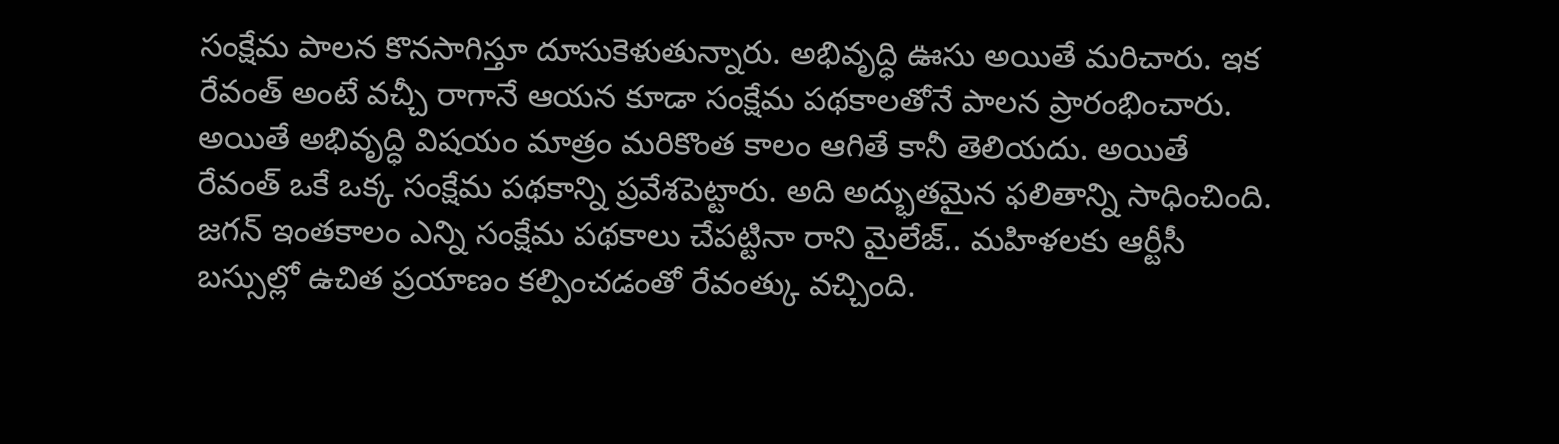సంక్షేమ పాలన కొనసాగిస్తూ దూసుకెళుతున్నారు. అభివృద్ధి ఊసు అయితే మరిచారు. ఇక రేవంత్ అంటే వచ్చీ రాగానే ఆయన కూడా సంక్షేమ పథకాలతోనే పాలన ప్రారంభించారు. అయితే అభివృద్ధి విషయం మాత్రం మరికొంత కాలం ఆగితే కానీ తెలియదు. అయితే రేవంత్ ఒకే ఒక్క సంక్షేమ పథకాన్ని ప్రవేశపెట్టారు. అది అద్భుతమైన ఫలితాన్ని సాధించింది. జగన్ ఇంతకాలం ఎన్ని సంక్షేమ పథకాలు చేపట్టినా రాని మైలేజ్.. మహిళలకు ఆర్టీసీ బస్సుల్లో ఉచిత ప్రయాణం కల్పించడంతో రేవంత్కు వచ్చింది.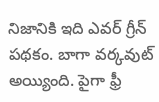నిజానికి ఇది ఎవర్ గ్రీన్ పథకం. బాగా వర్కవుట్ అయ్యింది. పైగా ఫ్రీ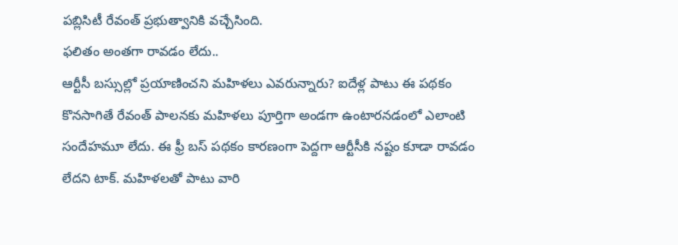పబ్లిసిటీ రేవంత్ ప్రభుత్వానికి వచ్చేసింది.
ఫలితం అంతగా రావడం లేదు..
ఆర్టీసీ బస్సుల్లో ప్రయాణించని మహిళలు ఎవరున్నారు? ఐదేళ్ల పాటు ఈ పథకం కొనసాగితే రేవంత్ పాలనకు మహిళలు పూర్తిగా అండగా ఉంటారనడంలో ఎలాంటి సందేహమూ లేదు. ఈ ఫ్రీ బస్ పథకం కారణంగా పెద్దగా ఆర్టీసీకి నష్టం కూడా రావడం లేదని టాక్. మహిళలతో పాటు వారి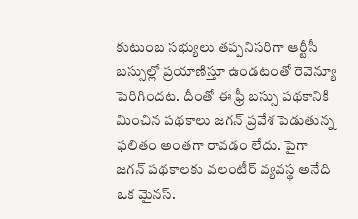కుటుంబ సభ్యులు తప్పనిసరిగా ఆర్టీసీ బస్సుల్లో ప్రయాణిస్తూ ఉండటంతో రెవెన్యూ పెరిగిందట. దీంతో ఈ ఫ్రీ బస్సు పథకానికి మించిన పథకాలు జగన్ ప్రవేశ పెడుతున్న ఫలితం అంతగా రావడం లేదు. పైగా జగన్ పథకాలకు వలంటీర్ వ్యవస్థ అనేది ఒక మైనస్.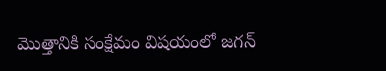మొత్తానికి సంక్షేమం విషయంలో జగన్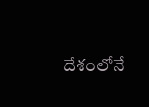దేశంలోనే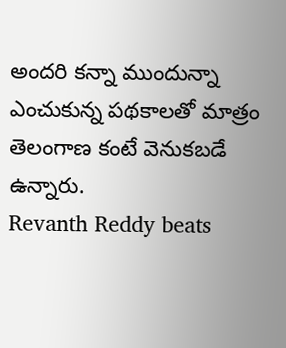అందరి కన్నా ముందున్నా ఎంచుకున్న పథకాలతో మాత్రం తెలంగాణ కంటే వెనుకబడే ఉన్నారు.
Revanth Reddy beats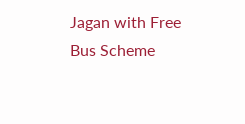Jagan with Free Bus Scheme